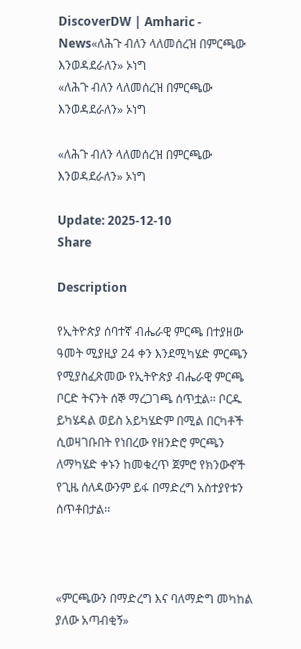DiscoverDW | Amharic - News«ለሕጉ ብለን ላለመሰረዝ በምርጫው እንወዳደራለን» ኦነግ
«ለሕጉ ብለን ላለመሰረዝ በምርጫው እንወዳደራለን» ኦነግ

«ለሕጉ ብለን ላለመሰረዝ በምርጫው እንወዳደራለን» ኦነግ

Update: 2025-12-10
Share

Description

የኢትዮጵያ ሰባተኛ ብሔራዊ ምርጫ በተያዘው ዓመት ሚያዚያ 24 ቀን እንደሚካሄድ ምርጫን የሚያስፈጽመው የኢትዮጵያ ብሔራዊ ምርጫ ቦርድ ትናንት ሰኞ ማረጋገጫ ሰጥቷል፡፡ ቦርዱ ይካሄዳል ወይስ አይካሄድም በሚል በርካቶች ሲወዛገቡበት የነበረው የዘንድሮ ምርጫን ለማካሄድ ቀኑን ከመቁረጥ ጀምሮ የክንውኖች የጊዜ ሰለዳውንም ይፋ በማድረግ አስተያየቱን ሰጥቶበታል፡፡



«ምርጫውን በማድረግ እና ባለማድግ መካከል ያለው አጣብቂኝ»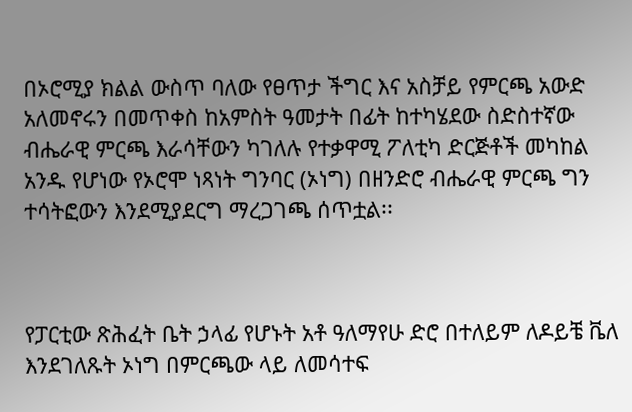በኦሮሚያ ክልል ውስጥ ባለው የፀጥታ ችግር እና አስቻይ የምርጫ አውድ አለመኖሩን በመጥቀስ ከአምስት ዓመታት በፊት ከተካሄደው ስድስተኛው ብሔራዊ ምርጫ እራሳቸውን ካገለሉ የተቃዋሚ ፖለቲካ ድርጅቶች መካከል አንዱ የሆነው የኦሮሞ ነጻነት ግንባር (ኦነግ) በዘንድሮ ብሔራዊ ምርጫ ግን ተሳትፎውን እንደሚያደርግ ማረጋገጫ ሰጥቷል፡፡



የፓርቲው ጽሕፈት ቤት ኃላፊ የሆኑት አቶ ዓለማየሁ ድሮ በተለይም ለዶይቼ ቬለ እንደገለጹት ኦነግ በምርጫው ላይ ለመሳተፍ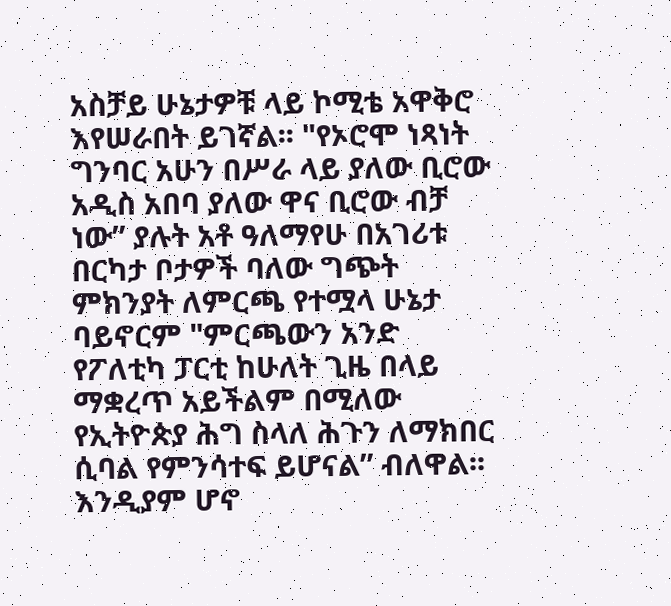አስቻይ ሁኔታዎቹ ላይ ኮሚቴ አዋቅሮ እየሠራበት ይገኛል፡፡ "የኦሮሞ ነጻነት ግንባር አሁን በሥራ ላይ ያለው ቢሮው አዲስ አበባ ያለው ዋና ቢሮው ብቻ ነው” ያሉት አቶ ዓለማየሁ በአገሪቱ በርካታ ቦታዎች ባለው ግጭት ምክንያት ለምርጫ የተሟላ ሁኔታ ባይኖርም "ምርጫውን አንድ የፖለቲካ ፓርቲ ከሁለት ጊዜ በላይ ማቋረጥ አይችልም በሚለው የኢትዮጵያ ሕግ ስላለ ሕጉን ለማክበር ሲባል የምንሳተፍ ይሆናል” ብለዋል፡፡ እንዲያም ሆኖ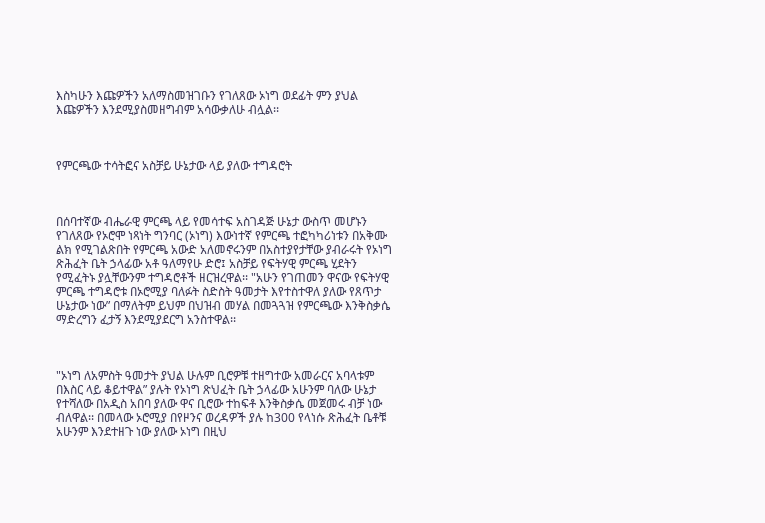እስካሁን እጩዎችን አለማስመዝገቡን የገለጸው ኦነግ ወደፊት ምን ያህል እጩዎችን እንደሚያስመዘግብም አሳውቃለሁ ብሏል፡፡



የምርጫው ተሳትፎና አስቻይ ሁኔታው ላይ ያለው ተግዳሮት



በሰባተኛው ብሔራዊ ምርጫ ላይ የመሳተፍ አስገዳጅ ሁኔታ ውስጥ መሆኑን የገለጸው የኦሮሞ ነጻነት ግንባር (ኦነግ) እውነተኛ የምርጫ ተፎካካሪነቱን በአቅሙ ልክ የሚገልጽበት የምርጫ አውድ አለመኖሩንም በአስተያየታቸው ያብራሩት የኦነግ ጽሕፈት ቤት ኃላፊው አቶ ዓለማየሁ ድሮ፤ አስቻይ የፍትሃዊ ምርጫ ሂደትን የሚፈትኑ ያሏቸውንም ተግዳሮቶች ዘርዝረዋል፡፡ "አሁን የገጠመን ዋናው የፍትሃዊ ምርጫ ተግዳሮቱ በኦሮሚያ ባለፉት ስድስት ዓመታት እየተስተዋለ ያለው የጸጥታ ሁኔታው ነው” በማለትም ይህም በህዝብ መሃል በመጓጓዝ የምርጫው እንቅስቃሴ ማድረግን ፈታኝ እንደሚያደርግ አንስተዋል፡፡



"ኦነግ ለአምስት ዓመታት ያህል ሁሉም ቢሮዎቹ ተዘግተው አመራርና አባላቱም በእስር ላይ ቆይተዋል” ያሉት የኦነግ ጽህፈት ቤት ኃላፊው አሁንም ባለው ሁኔታ የተሻለው በአዲስ አበባ ያለው ዋና ቢሮው ተከፍቶ እንቅስቃሴ መጀመሩ ብቻ ነው ብለዋል፡፡ በመላው ኦሮሚያ በየዞንና ወረዳዎች ያሉ ከ300 የላነሱ ጽሕፈት ቤቶቹ አሁንም እንደተዘጉ ነው ያለው ኦነግ በዚህ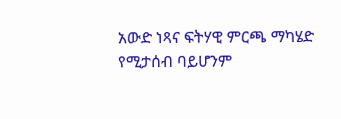አውድ ነጻና ፍትሃዊ ምርጫ ማካሄድ የሚታሰብ ባይሆንም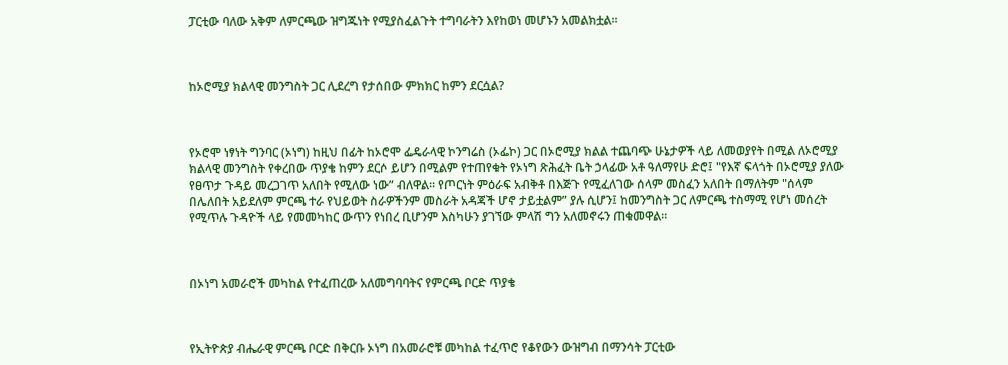ፓርቲው ባለው አቅም ለምርጫው ዝግጁነት የሚያስፈልጉት ተግባራትን እየከወነ መሆኑን አመልክቷል፡፡



ከኦሮሚያ ክልላዊ መንግስት ጋር ሊደረግ የታሰበው ምክክር ከምን ደርሷል?



የኦሮሞ ነፃነት ግንባር (ኦነግ) ከዚህ በፊት ከኦሮሞ ፌዴራላዊ ኮንግሬስ (ኦፌኮ) ጋር በኦሮሚያ ክልል ተጨባጭ ሁኔታዎች ላይ ለመወያየት በሚል ለኦሮሚያ ክልላዊ መንግስት የቀረበው ጥያቄ ከምን ደርሶ ይሆን በሚልም የተጠየቁት የኦነግ ጽሕፈት ቤት ኃላፊው አቶ ዓለማየሁ ድሮ፤ "የእኛ ፍላጎት በኦሮሚያ ያለው የፀጥታ ጉዳይ መረጋገጥ አለበት የሚለው ነው” ብለዋል፡፡ የጦርነት ምዕራፍ አብቅቶ በእጅጉ የሚፈለገው ሰላም መስፈን አለበት በማለትም "ሰላም በሌለበት አይደለም ምርጫ ተራ የህይወት ስራዎችንም መስራት አዳጃች ሆኖ ታይቷልም” ያሉ ሲሆን፤ ከመንግስት ጋር ለምርጫ ተስማሚ የሆነ መሰረት የሚጥሉ ጉዳዮች ላይ የመመካከር ውጥን የነበረ ቢሆንም እስካሁን ያገኘው ምላሽ ግን አለመኖሩን ጠቁመዋል፡፡



በኦነግ አመራሮች መካከል የተፈጠረው አለመግባባትና የምርጫ ቦርድ ጥያቄ



የኢትዮጵያ ብሔራዊ ምርጫ ቦርድ በቅርቡ ኦነግ በአመራሮቹ መካከል ተፈጥሮ የቆየውን ውዝግብ በማንሳት ፓርቲው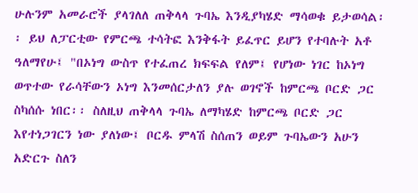ሁሉንም አመራሮች ያላገለለ ጠቅላላ ጉባኤ እንዲያካሄድ ማሳወቁ ይታወሳል፡፡ ይህ ለፓርቲው የምርጫ ተሳትፎ እንቅፋት ይፈጥር ይሆን የተባሉት አቶ ዓለማየሁ፤ "በኦነግ ውስጥ የተፈጠረ ክፍፍል የለም፤ የሆነው ነገር ከኦነግ ወጥተው የራሳቸውን ኦነግ እንመሰርታለን ያሉ ወገኖች ከምርጫ ቦርድ ጋር ስካሰሱ ነበር፡፡ ስለዚህ ጠቅላላ ጉባኤ ለማካሄድ ከምርጫ ቦርድ ጋር እየተነጋገርን ነው ያለነው፤ ቦርዱ ምላሽ ስሰጠን ወይም ጉባኤውን አሁን አድርጉ ስለን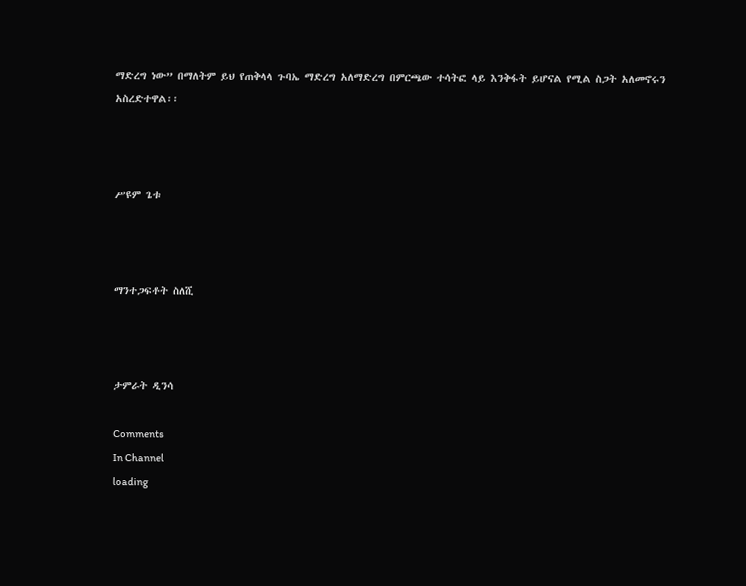ማድረግ ነው” በማለትም ይህ የጠቅላላ ጉባኤ ማድረግ አለማድረግ በምርጫው ተሳትፎ ላይ እንቅፋት ይሆናል የሚል ስጋት አለመኖሩን አስረድተዋል፡፡



ሥዩም ጌቱ



ማንተጋፍቶት ስለሺ



ታምራት ዲንሳ

Comments
In Channel
loading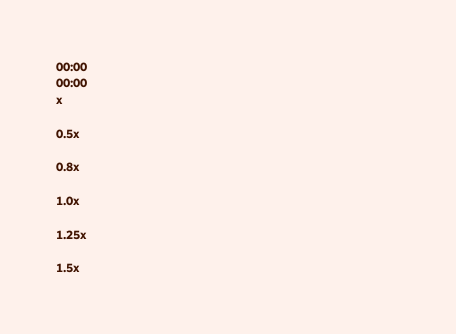00:00
00:00
x

0.5x

0.8x

1.0x

1.25x

1.5x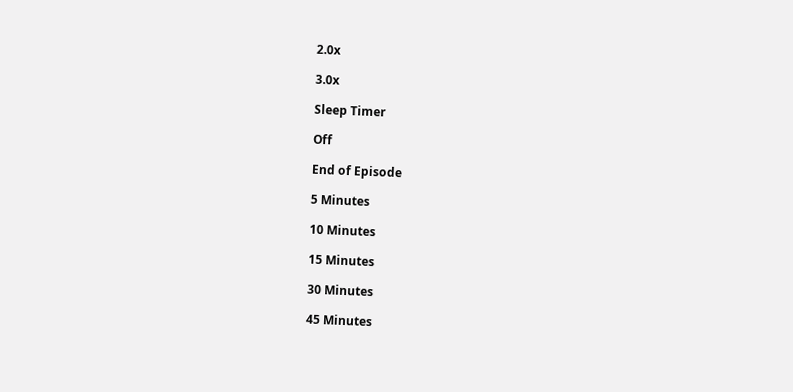2.0x

3.0x

Sleep Timer

Off

End of Episode

5 Minutes

10 Minutes

15 Minutes

30 Minutes

45 Minutes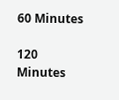60 Minutes

120 Minutes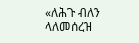«ለሕጉ ብለን ላለመሰረዝ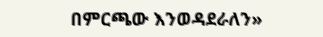በምርጫው እንወዳደራለን»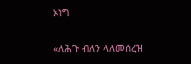ኦነግ

«ለሕጉ ብለን ላለመሰረዝ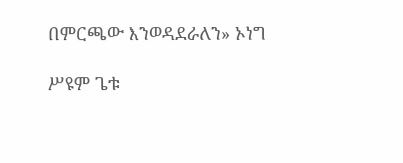በምርጫው እንወዳደራለን» ኦነግ

ሥዩም ጌቱ